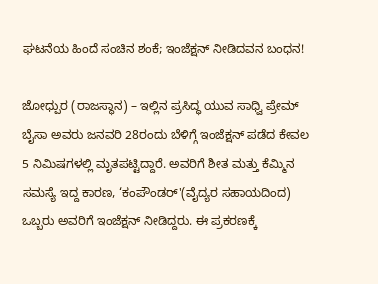ಘಟನೆಯ ಹಿಂದೆ ಸಂಚಿನ ಶಂಕೆ; ಇಂಜೆಕ್ಷನ್ ನೀಡಿದವನ ಬಂಧನ!

ಜೋಧ್ಪುರ (ರಾಜಸ್ಥಾನ) – ಇಲ್ಲಿನ ಪ್ರಸಿದ್ಧ ಯುವ ಸಾಧ್ವಿ ಪ್ರೇಮ್ ಬೈಸಾ ಅವರು ಜನವರಿ 28ರಂದು ಬೆಳಿಗ್ಗೆ ಇಂಜೆಕ್ಷನ್ ಪಡೆದ ಕೇವಲ 5 ನಿಮಿಷಗಳಲ್ಲಿ ಮೃತಪಟ್ಟಿದ್ದಾರೆ. ಅವರಿಗೆ ಶೀತ ಮತ್ತು ಕೆಮ್ಮಿನ ಸಮಸ್ಯೆ ಇದ್ದ ಕಾರಣ, ‘ಕಂಪೌಂಡರ್'(ವೈದ್ಯರ ಸಹಾಯದಿಂದ) ಒಬ್ಬರು ಅವರಿಗೆ ಇಂಜೆಕ್ಷನ್ ನೀಡಿದ್ದರು. ಈ ಪ್ರಕರಣಕ್ಕೆ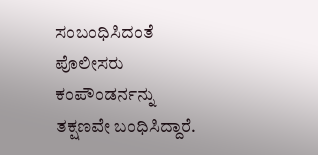ಸಂಬಂಧಿಸಿದಂತೆ ಪೊಲೀಸರು ಕಂಪೌಂಡರ್ನನ್ನು ತಕ್ಷಣವೇ ಬಂಧಿಸಿದ್ದಾರೆ.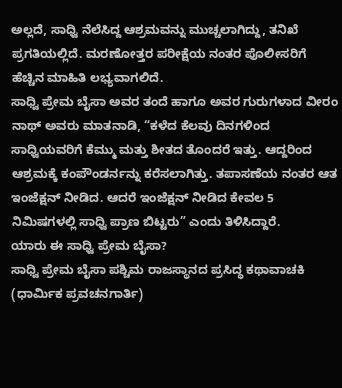ಅಲ್ಲದೆ, ಸಾಧ್ವಿ ನೆಲೆಸಿದ್ದ ಆಶ್ರಮವನ್ನು ಮುಚ್ಚಲಾಗಿದ್ದು, ತನಿಖೆ ಪ್ರಗತಿಯಲ್ಲಿದೆ. ಮರಣೋತ್ತರ ಪರೀಕ್ಷೆಯ ನಂತರ ಪೊಲೀಸರಿಗೆ ಹೆಚ್ಚಿನ ಮಾಹಿತಿ ಲಭ್ಯವಾಗಲಿದೆ.
ಸಾಧ್ವಿ ಪ್ರೇಮ ಬೈಸಾ ಅವರ ತಂದೆ ಹಾಗೂ ಅವರ ಗುರುಗಳಾದ ವೀರಂ ನಾಥ್ ಅವರು ಮಾತನಾಡಿ, “ಕಳೆದ ಕೆಲವು ದಿನಗಳಿಂದ ಸಾಧ್ವಿಯವರಿಗೆ ಕೆಮ್ಮು ಮತ್ತು ಶೀತದ ತೊಂದರೆ ಇತ್ತು. ಆದ್ದರಿಂದ ಆಶ್ರಮಕ್ಕೆ ಕಂಪೌಂಡರ್ನನ್ನು ಕರೆಸಲಾಗಿತ್ತು. ತಪಾಸಣೆಯ ನಂತರ ಆತ ಇಂಜೆಕ್ಷನ್ ನೀಡಿದ. ಆದರೆ ಇಂಜೆಕ್ಷನ್ ನೀಡಿದ ಕೇವಲ 5 ನಿಮಿಷಗಳಲ್ಲಿ ಸಾಧ್ವಿ ಪ್ರಾಣ ಬಿಟ್ಟರು” ಎಂದು ತಿಳಿಸಿದ್ದಾರೆ.
ಯಾರು ಈ ಸಾಧ್ವಿ ಪ್ರೇಮ ಬೈಸಾ?
ಸಾಧ್ವಿ ಪ್ರೇಮ ಬೈಸಾ ಪಶ್ಚಿಮ ರಾಜಸ್ಥಾನದ ಪ್ರಸಿದ್ಧ ಕಥಾವಾಚಕಿ (ಧಾರ್ಮಿಕ ಪ್ರವಚನಗಾರ್ತಿ)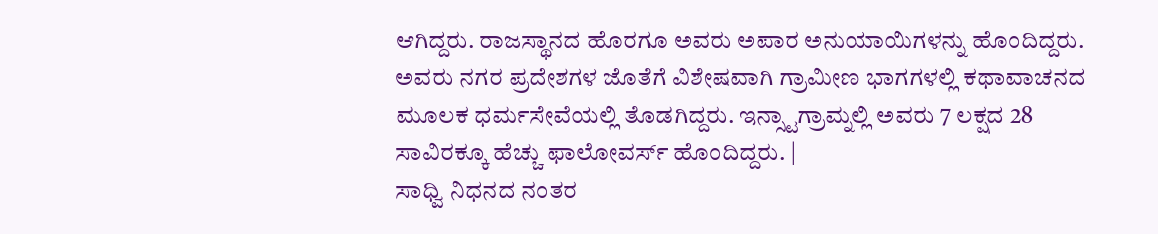ಆಗಿದ್ದರು. ರಾಜಸ್ಥಾನದ ಹೊರಗೂ ಅವರು ಅಪಾರ ಅನುಯಾಯಿಗಳನ್ನು ಹೊಂದಿದ್ದರು. ಅವರು ನಗರ ಪ್ರದೇಶಗಳ ಜೊತೆಗೆ ವಿಶೇಷವಾಗಿ ಗ್ರಾಮೀಣ ಭಾಗಗಳಲ್ಲಿ ಕಥಾವಾಚನದ ಮೂಲಕ ಧರ್ಮಸೇವೆಯಲ್ಲಿ ತೊಡಗಿದ್ದರು. ಇನ್ಸ್ಟಾಗ್ರಾಮ್ನಲ್ಲಿ ಅವರು 7 ಲಕ್ಷದ 28 ಸಾವಿರಕ್ಕೂ ಹೆಚ್ಚು ಫಾಲೋವರ್ಸ್ ಹೊಂದಿದ್ದರು. |
ಸಾಧ್ವಿ ನಿಧನದ ನಂತರ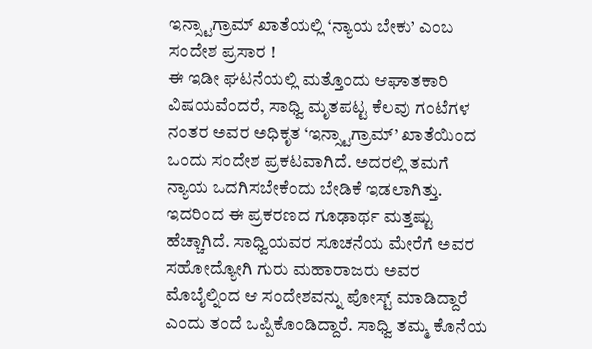ಇನ್ಸ್ಟಾಗ್ರಾಮ್ ಖಾತೆಯಲ್ಲಿ ‘ನ್ಯಾಯ ಬೇಕು’ ಎಂಬ ಸಂದೇಶ ಪ್ರಸಾರ !
ಈ ಇಡೀ ಘಟನೆಯಲ್ಲಿ ಮತ್ತೊಂದು ಆಘಾತಕಾರಿ ವಿಷಯವೆಂದರೆ, ಸಾಧ್ವಿ ಮೃತಪಟ್ಟ ಕೆಲವು ಗಂಟೆಗಳ ನಂತರ ಅವರ ಅಧಿಕೃತ ‘ಇನ್ಸ್ಟಾಗ್ರಾಮ್’ ಖಾತೆಯಿಂದ ಒಂದು ಸಂದೇಶ ಪ್ರಕಟವಾಗಿದೆ. ಅದರಲ್ಲಿ ತಮಗೆ ನ್ಯಾಯ ಒದಗಿಸಬೇಕೆಂದು ಬೇಡಿಕೆ ಇಡಲಾಗಿತ್ತು. ಇದರಿಂದ ಈ ಪ್ರಕರಣದ ಗೂಢಾರ್ಥ ಮತ್ತಷ್ಟು ಹೆಚ್ಚಾಗಿದೆ. ಸಾಧ್ವಿಯವರ ಸೂಚನೆಯ ಮೇರೆಗೆ ಅವರ ಸಹೋದ್ಯೋಗಿ ಗುರು ಮಹಾರಾಜರು ಅವರ ಮೊಬೈಲ್ನಿಂದ ಆ ಸಂದೇಶವನ್ನು ಪೋಸ್ಟ್ ಮಾಡಿದ್ದಾರೆ ಎಂದು ತಂದೆ ಒಪ್ಪಿಕೊಂಡಿದ್ದಾರೆ. ಸಾಧ್ವಿ ತಮ್ಮ ಕೊನೆಯ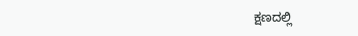ಕ್ಷಣದಲ್ಲಿ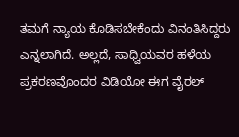ತಮಗೆ ನ್ಯಾಯ ಕೊಡಿಸಬೇಕೆಂದು ವಿನಂತಿಸಿದ್ದರು ಎನ್ನಲಾಗಿದೆ. ಅಲ್ಲದೆ, ಸಾಧ್ವಿಯವರ ಹಳೆಯ ಪ್ರಕರಣವೊಂದರ ವಿಡಿಯೋ ಈಗ ವೈರಲ್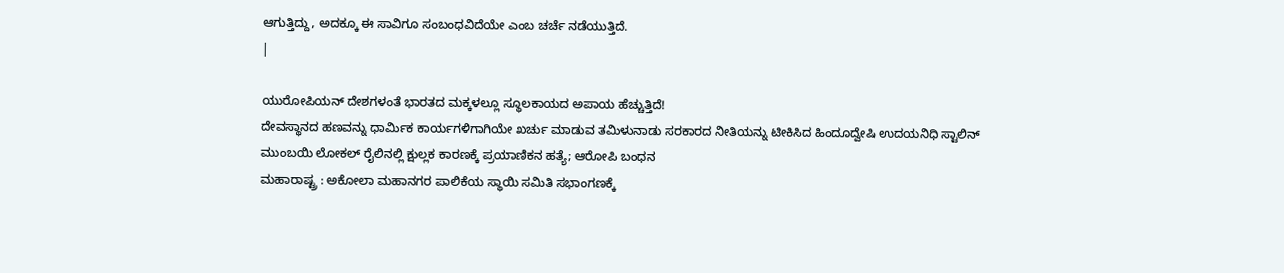ಆಗುತ್ತಿದ್ದು, ಅದಕ್ಕೂ ಈ ಸಾವಿಗೂ ಸಂಬಂಧವಿದೆಯೇ ಎಂಬ ಚರ್ಚೆ ನಡೆಯುತ್ತಿದೆ.
|

ಯುರೋಪಿಯನ್ ದೇಶಗಳಂತೆ ಭಾರತದ ಮಕ್ಕಳಲ್ಲೂ ಸ್ಥೂಲಕಾಯದ ಅಪಾಯ ಹೆಚ್ಚುತ್ತಿದೆ!
ದೇವಸ್ಥಾನದ ಹಣವನ್ನು ಧಾರ್ಮಿಕ ಕಾರ್ಯಗಳಿಗಾಗಿಯೇ ಖರ್ಚು ಮಾಡುವ ತಮಿಳುನಾಡು ಸರಕಾರದ ನೀತಿಯನ್ನು ಟೀಕಿಸಿದ ಹಿಂದೂದ್ವೇಷಿ ಉದಯನಿಧಿ ಸ್ಟಾಲಿನ್
ಮುಂಬಯಿ ಲೋಕಲ್ ರೈಲಿನಲ್ಲಿ ಕ್ಷುಲ್ಲಕ ಕಾರಣಕ್ಕೆ ಪ್ರಯಾಣಿಕನ ಹತ್ಯೆ; ಆರೋಪಿ ಬಂಧನ
ಮಹಾರಾಷ್ಟ್ರ : ಅಕೋಲಾ ಮಹಾನಗರ ಪಾಲಿಕೆಯ ಸ್ಥಾಯಿ ಸಮಿತಿ ಸಭಾಂಗಣಕ್ಕೆ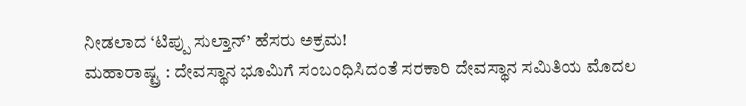ನೀಡಲಾದ ‘ಟಿಪ್ಪು ಸುಲ್ತಾನ್’ ಹೆಸರು ಅಕ್ರಮ!
ಮಹಾರಾಷ್ಟ್ರ : ದೇವಸ್ಥಾನ ಭೂಮಿಗೆ ಸಂಬಂಧಿಸಿದಂತೆ ಸರಕಾರಿ ದೇವಸ್ಥಾನ ಸಮಿತಿಯ ಮೊದಲ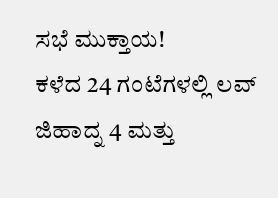ಸಭೆ ಮುಕ್ತಾಯ!
ಕಳೆದ 24 ಗಂಟೆಗಳಲ್ಲಿ ಲವ್ ಜಿಹಾದ್ನ 4 ಮತ್ತು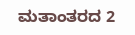ಮತಾಂತರದ 2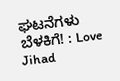ಘಟನೆಗಳು ಬೆಳಕಿಗೆ! : Love Jihad